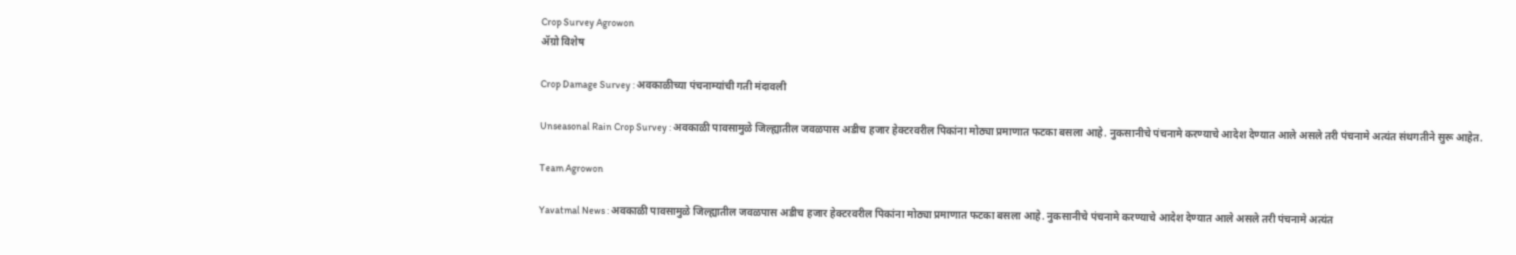Crop Survey Agrowon
ॲग्रो विशेष

Crop Damage Survey : अवकाळीच्या पंचनाम्यांची गती मंदावली

Unseasonal Rain Crop Survey : अवकाळी पावसामुळे जिल्ह्यातील जवळपास अडीच हजार हेक्टरवरील पिकांना मोठ्या प्रमाणात फटका बसला आहे. नुकसानीचे पंचनामे करण्याचे आदेश देण्यात आले असले तरी पंचनामे अत्यंत संथगतीने सुरू आहेत.

Team Agrowon

Yavatmal News : अवकाळी पावसामुळे जिल्ह्यातील जवळपास अडीच हजार हेक्टरवरील पिकांना मोठ्या प्रमाणात फटका बसला आहे. नुकसानीचे पंचनामे करण्याचे आदेश देण्यात आले असले तरी पंचनामे अत्यंत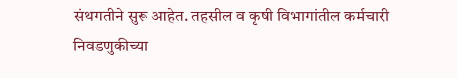संथगतीने सुरू आहेत. तहसील व कृषी विभागांतील कर्मचारी निवडणुकीच्या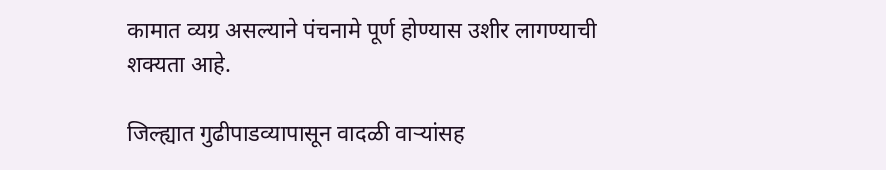कामात व्यग्र असल्याने पंचनामे पूर्ण होण्यास उशीर लागण्याची शक्यता आहे.

जिल्ह्यात गुढीपाडव्यापासून वादळी वाऱ्यांसह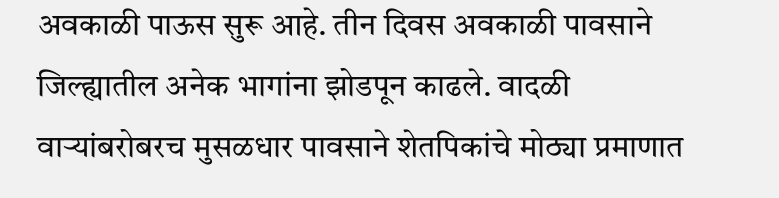अवकाळी पाऊस सुरू आहे. तीन दिवस अवकाळी पावसाने जिल्ह्यातील अनेक भागांना झोडपून काढले. वादळी वाऱ्यांबरोबरच मुसळधार पावसाने शेतपिकांचे मोठ्या प्रमाणात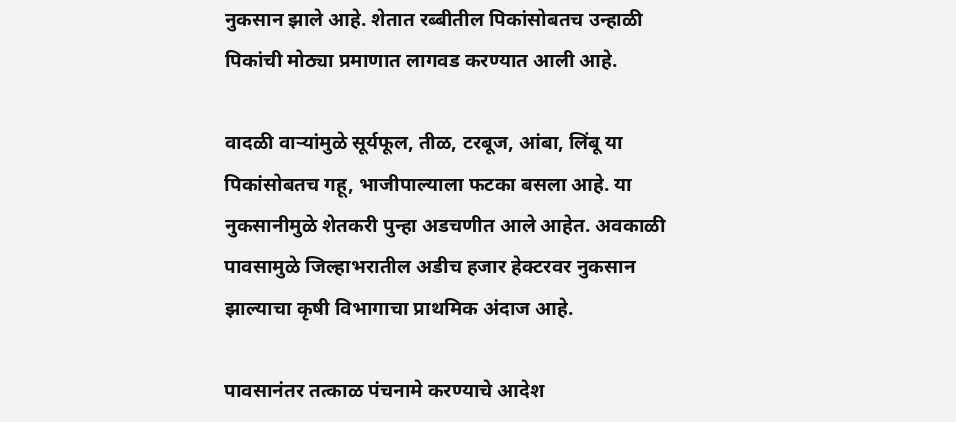नुकसान झाले आहे. शेतात रब्बीतील पिकांसोबतच उन्हाळी पिकांची मोठ्या प्रमाणात लागवड करण्यात आली आहे.

वादळी वाऱ्यांमुळे सूर्यफूल, तीळ, टरबूज, आंबा, लिंबू या पिकांसोबतच गहू, भाजीपाल्याला फटका बसला आहे. या नुकसानीमुळे शेतकरी पुन्हा अडचणीत आले आहेत. अवकाळी पावसामुळे जिल्हाभरातील अडीच हजार हेक्टरवर नुकसान झाल्याचा कृषी विभागाचा प्राथमिक अंदाज आहे.

पावसानंतर तत्काळ पंचनामे करण्याचे आदेश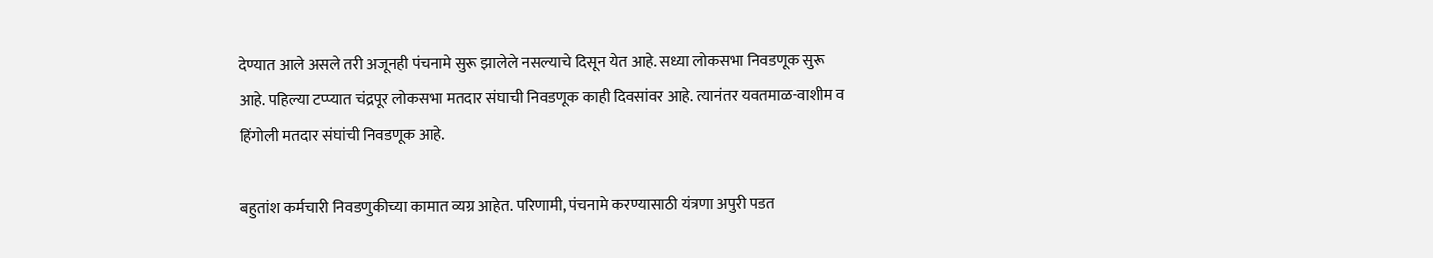देण्यात आले असले तरी अजूनही पंचनामे सुरू झालेले नसल्याचे दिसून येत आहे. सध्या लोकसभा निवडणूक सुरू आहे. पहिल्या टप्प्यात चंद्रपूर लोकसभा मतदार संघाची निवडणूक काही दिवसांवर आहे. त्यानंतर यवतमाळ-वाशीम व हिंगोली मतदार संघांची निवडणूक आहे.

बहुतांश कर्मचारी निवडणुकीच्या कामात व्यग्र आहेत. परिणामी, पंचनामे करण्यासाठी यंत्रणा अपुरी पडत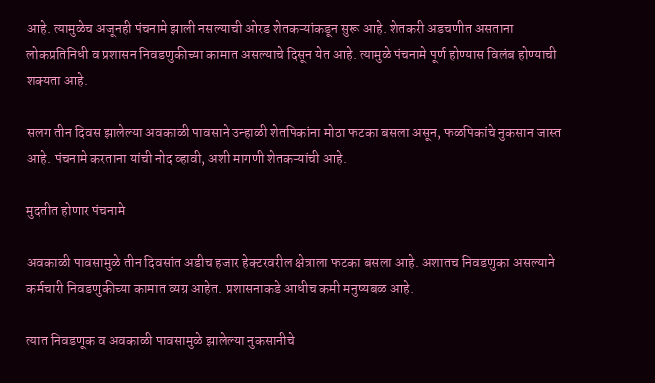आहे. त्यामुळेच अजूनही पंचनामे झाली नसल्याची ओरड शेतकऱ्यांकडून सुरू आहे. शेतकरी अडचणीत असताना लोकप्रतिनिधी व प्रशासन निवडणुकीच्या कामात असल्याचे दिसून येत आहे. त्यामुळे पंचनामे पूर्ण होण्यास विलंब होण्याची शक्यता आहे.

सलग तीन दिवस झालेल्या अवकाळी पावसाने उन्हाळी शेतपिकांना मोठा फटका बसला असून, फळपिकांचे नुकसान जास्त आहे. पंचनामे करताना यांची नोद व्हावी, अशी मागणी शेतकऱ्यांची आहे.

मुदतीत होणार पंचनामे

अवकाळी पावसामुळे तीन दिवसांत अडीच हजार हेक्टरवरील क्षेत्राला फटका बसला आहे. अशातच निवडणुका असल्याने कर्मचारी निवडणुकीच्या कामात व्यग्र आहेत. प्रशासनाकडे आधीच कमी मनुष्यबळ आहे.

त्यात निवडणूक व अवकाळी पावसामुळे झालेल्या नुकसानीचे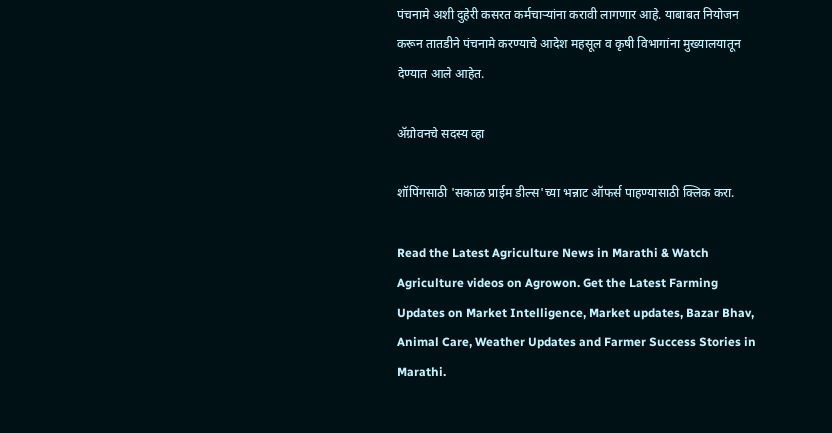पंचनामे अशी दुहेरी कसरत कर्मचाऱ्यांना करावी लागणार आहे. याबाबत नियोजन करून तातडीने पंचनामे करण्याचे आदेश महसूल व कृषी विभागांना मुख्यालयातून देण्यात आले आहेत.

ॲग्रोवनचे सदस्य व्हा

शॉपिंगसाठी 'सकाळ प्राईम डील्स'च्या भन्नाट ऑफर्स पाहण्यासाठी क्लिक करा.

Read the Latest Agriculture News in Marathi & Watch Agriculture videos on Agrowon. Get the Latest Farming Updates on Market Intelligence, Market updates, Bazar Bhav, Animal Care, Weather Updates and Farmer Success Stories in Marathi.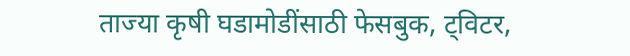ताज्या कृषी घडामोडींसाठी फेसबुक, ट्विटर,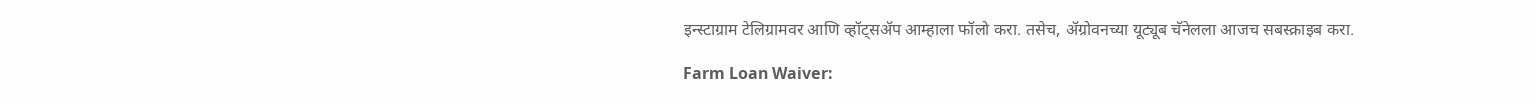इन्स्टाग्राम टेलिग्रामवर आणि व्हॉट्सॲप आम्हाला फॉलो करा. तसेच, ॲग्रोवनच्या यूट्यूब चॅनेलला आजच सबस्क्राइब करा.

Farm Loan Waiver: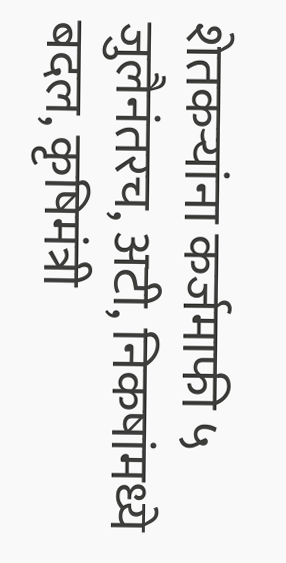शेतकऱ्यांना कर्जमाफी ५ जुलैनंतरच, अटी, निकषांमध्ये बदल, कृषिमंत्री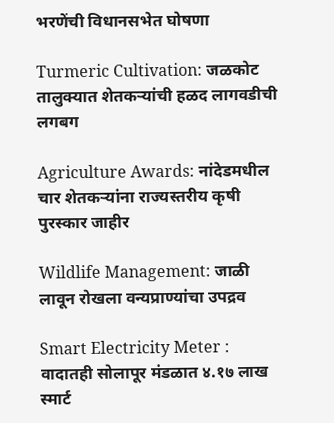भरणेंची विधानसभेत घोषणा

Turmeric Cultivation: जळकोट तालुक्यात शेतकऱ्यांची हळद लागवडीची लगबग

Agriculture Awards: नांदेडमधील चार शेतकऱ्यांना राज्यस्तरीय कृषी पुरस्कार जाहीर

Wildlife Management: जाळी लावून रोखला वन्यप्राण्यांचा उपद्रव

Smart Electricity Meter : वादातही सोलापूर मंडळात ४.१७ लाख स्मार्ट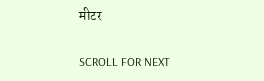मीटर

SCROLL FOR NEXT